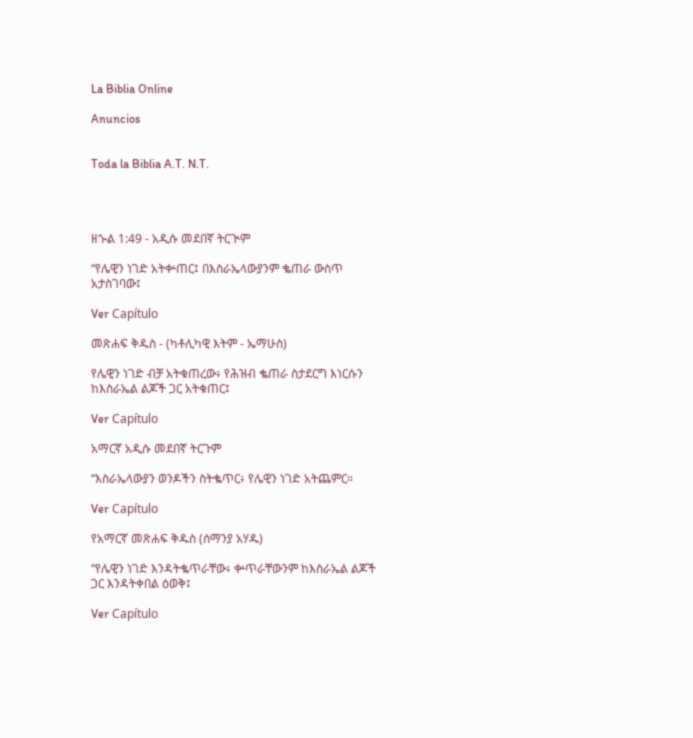La Biblia Online

Anuncios


Toda la Biblia A.T. N.T.




ዘኍል 1:49 - አዲሱ መደበኛ ትርጒም

“የሌዊን ነገድ አትቍጠር፤ በእስራኤላውያንም ቈጠራ ውስጥ አታስገባው፤

Ver Capítulo

መጽሐፍ ቅዱስ - (ካቶሊካዊ እትም - ኤማሁስ)

የሌዊን ነገድ ብቻ አትቁጠረው፥ የሕዝብ ቈጠራ ስታደርግ እነርሱን ከእስራኤል ልጆች ጋር አትቁጠር፤

Ver Capítulo

አማርኛ አዲሱ መደበኛ ትርጉም

“እስራኤላውያን ወንዶችን ስትቈጥር፥ የሌዊን ነገድ አትጨምር።

Ver Capítulo

የአማርኛ መጽሐፍ ቅዱስ (ሰማንያ አሃዱ)

“የሌዊን ነገድ እንዳትቈጥራቸው፥ ቍጥራቸውንም ከእስራኤል ልጆች ጋር እንዳትቀበል ዕወቅ፤

Ver Capítulo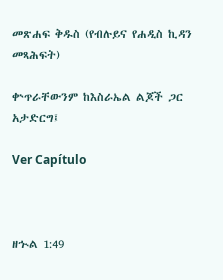መጽሐፍ ቅዱስ (የብሉይና የሐዲስ ኪዳን መጻሕፍት)

ቍጥራቸውንም ከእስራኤል ልጆች ጋር አታድርግ፤

Ver Capítulo



ዘኍል 1:49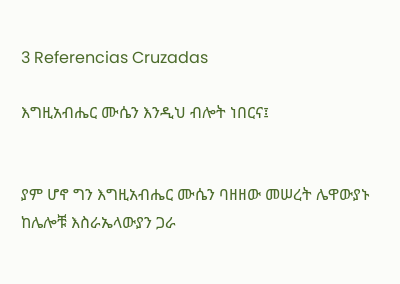3 Referencias Cruzadas

እግዚአብሔር ሙሴን እንዲህ ብሎት ነበርና፤


ያም ሆኖ ግን እግዚአብሔር ሙሴን ባዘዘው መሠረት ሌዋውያኑ ከሌሎቹ እስራኤላውያን ጋራ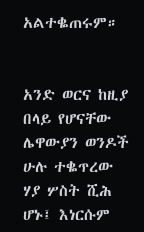አልተቈጠሩም።


አንድ ወርና ከዚያ በላይ የሆናቸው ሌዋውያን ወንዶች ሁሉ ተቈጥረው ሃያ ሦስት ሺሕ ሆኑ፤ እነርሱም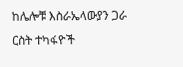ከሌሎቹ እስራኤላውያን ጋራ ርስት ተካፋዮች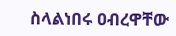ስላልነበሩ ዐብረዋቸው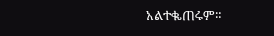አልተቈጠሩም።